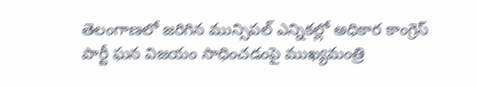తెలంగాణలో జరిగిన మున్సిపల్ ఎన్నికల్లో అధికార కాంగ్రెస్ పార్టీ ఘన విజయం సాధించడంపై ముఖ్యమంత్రి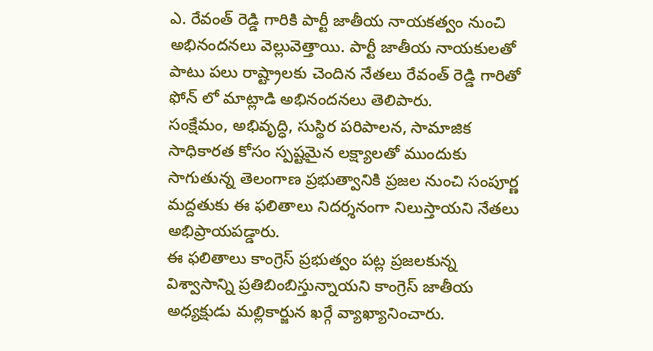ఎ. రేవంత్ రెడ్డి గారికి పార్టీ జాతీయ నాయకత్వం నుంచి అభినందనలు వెల్లువెత్తాయి. పార్టీ జాతీయ నాయకులతో పాటు పలు రాష్ట్రాలకు చెందిన నేతలు రేవంత్ రెడ్డి గారితో ఫోన్ లో మాట్లాడి అభినందనలు తెలిపారు.
సంక్షేమం, అభివృద్ధి, సుస్థిర పరిపాలన, సామాజిక సాధికారత కోసం స్పష్టమైన లక్ష్యాలతో ముందుకు సాగుతున్న తెలంగాణ ప్రభుత్వానికి ప్రజల నుంచి సంపూర్ణ మద్దతుకు ఈ ఫలితాలు నిదర్శనంగా నిలుస్తాయని నేతలు అభిప్రాయపడ్డారు.
ఈ ఫలితాలు కాంగ్రెస్ ప్రభుత్వం పట్ల ప్రజలకున్న విశ్వాసాన్ని ప్రతిబింబిస్తున్నాయని కాంగ్రెస్ జాతీయ అధ్యక్షుడు మల్లికార్జున ఖర్గే వ్యాఖ్యానించారు.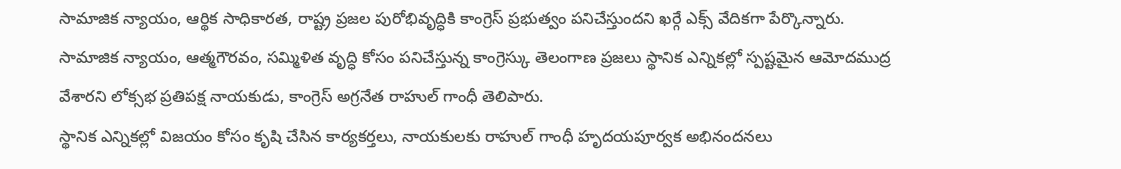సామాజిక న్యాయం, ఆర్థిక సాధికారత, రాష్ట్ర ప్రజల పురోభివృద్ధికి కాంగ్రెస్ ప్రభుత్వం పనిచేస్తుందని ఖర్గే ఎక్స్ వేదికగా పేర్కొన్నారు.
సామాజిక న్యాయం, ఆత్మగౌరవం, సమ్మిళిత వృద్ధి కోసం పనిచేస్తున్న కాంగ్రెస్కు తెలంగాణ ప్రజలు స్థానిక ఎన్నికల్లో స్పష్టమైన ఆమోదముద్ర వేశారని లోక్సభ ప్రతిపక్ష నాయకుడు, కాంగ్రెస్ అగ్రనేత రాహుల్ గాంధీ తెలిపారు.
స్థానిక ఎన్నికల్లో విజయం కోసం కృషి చేసిన కార్యకర్తలు, నాయకులకు రాహుల్ గాంధీ హృదయపూర్వక అభినందనలు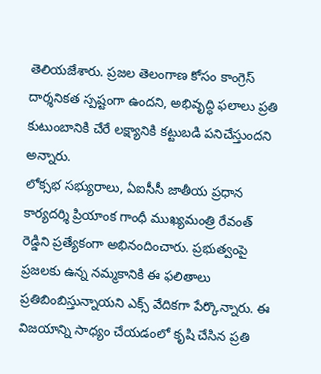తెలియజేశారు. ప్రజల తెలంగాణ కోసం కాంగ్రెస్ దార్శనికత స్పష్టంగా ఉందని, అభివృద్ధి ఫలాలు ప్రతి కుటుంబానికి చేరే లక్ష్యానికి కట్టుబడి పనిచేస్తుందని అన్నారు.
లోక్సభ సభ్యురాలు, ఏఐసీసీ జాతీయ ప్రధాన కార్యదర్శి ప్రియాంక గాంధీ ముఖ్యమంత్రి రేవంత్ రెడ్డిని ప్రత్యేకంగా అభినందించారు. ప్రభుత్వంపై ప్రజలకు ఉన్న నమ్మకానికి ఈ ఫలితాలు ప్రతిబింబిస్తున్నాయని ఎక్స్ వేదికగా పేర్కొన్నారు. ఈ విజయాన్ని సాధ్యం చేయడంలో కృషి చేసిన ప్రతి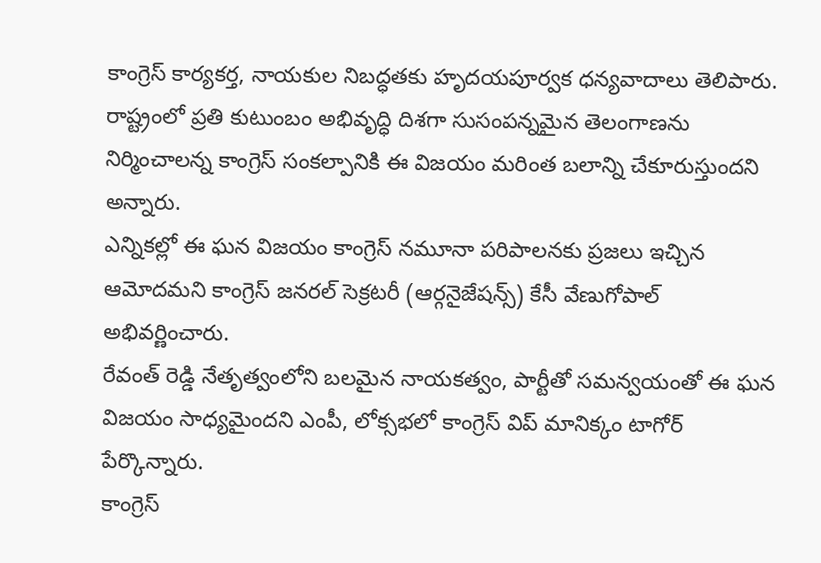కాంగ్రెస్ కార్యకర్త, నాయకుల నిబద్ధతకు హృదయపూర్వక ధన్యవాదాలు తెలిపారు.
రాష్ట్రంలో ప్రతి కుటుంబం అభివృద్ధి దిశగా సుసంపన్నమైన తెలంగాణను నిర్మించాలన్న కాంగ్రెస్ సంకల్పానికి ఈ విజయం మరింత బలాన్ని చేకూరుస్తుందని అన్నారు.
ఎన్నికల్లో ఈ ఘన విజయం కాంగ్రెస్ నమూనా పరిపాలనకు ప్రజలు ఇచ్చిన ఆమోదమని కాంగ్రెస్ జనరల్ సెక్రటరీ (ఆర్గనైజేషన్స్) కేసీ వేణుగోపాల్ అభివర్ణించారు.
రేవంత్ రెడ్డి నేతృత్వంలోని బలమైన నాయకత్వం, పార్టీతో సమన్వయంతో ఈ ఘన విజయం సాధ్యమైందని ఎంపీ, లోక్సభలో కాంగ్రెస్ విప్ మానిక్కం టాగోర్ పేర్కొన్నారు.
కాంగ్రెస్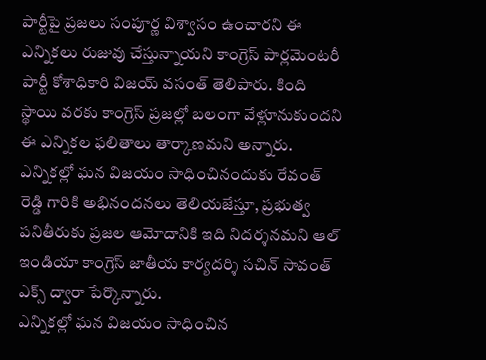పార్టీపై ప్రజలు సంపూర్ణ విశ్వాసం ఉంచారని ఈ ఎన్నికలు రుజువు చేస్తున్నాయని కాంగ్రెస్ పార్లమెంటరీ పార్టీ కోశాధికారి విజయ్ వసంత్ తెలిపారు. కింది స్థాయి వరకు కాంగ్రెస్ ప్రజల్లో బలంగా వేళ్లూనుకుందని ఈ ఎన్నికల ఫలితాలు తార్కాణమని అన్నారు.
ఎన్నికల్లో ఘన విజయం సాధించినందుకు రేవంత్ రెడ్డి గారికి అభినందనలు తెలియజేస్తూ, ప్రభుత్వ పనితీరుకు ప్రజల ఆమోదానికి ఇది నిదర్శనమని ఆల్ ఇండియా కాంగ్రెస్ జాతీయ కార్యదర్శి సచిన్ సావంత్ ఎక్స్ ద్వారా పేర్కొన్నారు.
ఎన్నికల్లో ఘన విజయం సాధించిన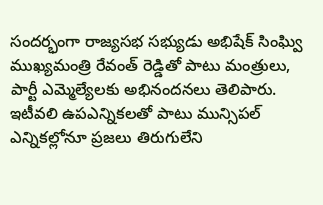సందర్భంగా రాజ్యసభ సభ్యుడు అభిషేక్ సింఘ్వి ముఖ్యమంత్రి రేవంత్ రెడ్డితో పాటు మంత్రులు, పార్టీ ఎమ్మెల్యేలకు అభినందనలు తెలిపారు. ఇటీవలి ఉపఎన్నికలతో పాటు మున్సిపల్ ఎన్నికల్లోనూ ప్రజలు తిరుగులేని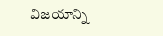విజయాన్ని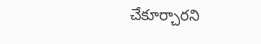చేకూర్చారని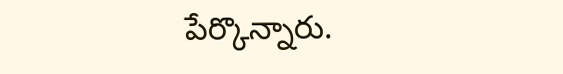పేర్కొన్నారు.